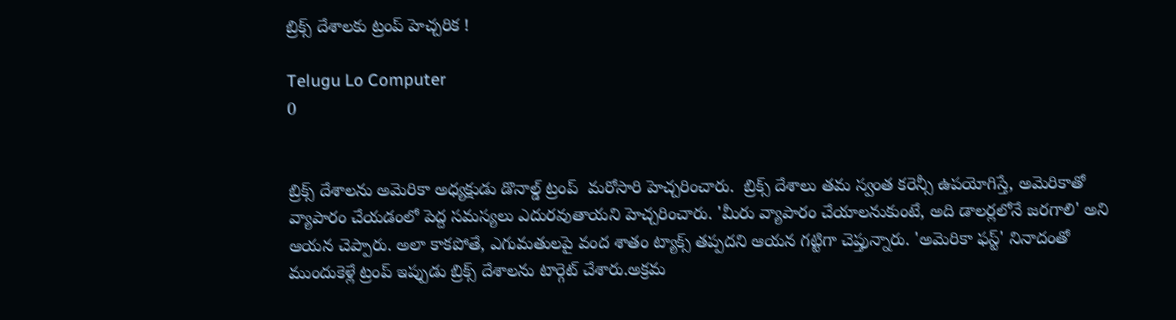బ్రిక్స్ దేశాలకు ట్రంప్ హెచ్చరిక !

Telugu Lo Computer
0


బ్రిక్స్‌ దేశాలను అమెరికా అధ్యక్షుడు డొనాల్డ్ ట్రంప్  మరోసారి హెచ్చరించారు.  బ్రిక్స్‌ దేశాలు తమ స్వంత కరెన్సీ ఉపయోగిస్తే, అమెరికాతో వ్యాపారం చేయడంలో పెద్ద సమస్యలు ఎదురవుతాయని హెచ్చరించారు. 'మీరు వ్యాపారం చేయాలనుకుంటే, అది డాలర్లలోనే జరగాలి' అని ఆయన చెప్పారు. అలా కాకపోతే, ఎగుమతులపై వంద శాతం ట్యాక్స్‌ తప్పదని ఆయన గట్టిగా చెప్తున్నారు. 'అమెరికా ఫస్ట్' నినాదంతో ముందుకెళ్లే ట్రంప్‌ ఇప్పుడు బ్రిక్స్‌ దేశాలను టార్గెట్ చేశారు.అక్రమ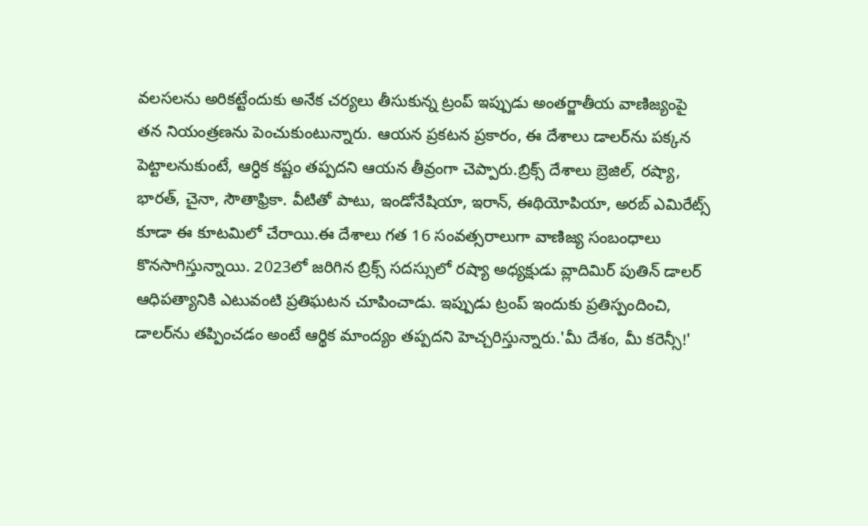వలసలను అరికట్టేందుకు అనేక చర్యలు తీసుకున్న ట్రంప్‌ ఇప్పుడు అంతర్జాతీయ వాణిజ్యంపై తన నియంత్రణను పెంచుకుంటున్నారు. ఆయన ప్రకటన ప్రకారం, ఈ దేశాలు డాలర్‌ను పక్కన పెట్టాలనుకుంటే, ఆర్ధిక కష్టం తప్పదని ఆయన తీవ్రంగా చెప్పారు.బ్రిక్స్‌ దేశాలు బ్రెజిల్, రష్యా, భారత్, చైనా, సౌతాఫ్రికా. వీటితో పాటు, ఇండోనేషియా, ఇరాన్, ఈథియోపియా, అరబ్ ఎమిరేట్స్‌ కూడా ఈ కూటమిలో చేరాయి.ఈ దేశాలు గత 16 సంవత్సరాలుగా వాణిజ్య సంబంధాలు కొనసాగిస్తున్నాయి. 2023లో జరిగిన బ్రిక్స్‌ సదస్సులో రష్యా అధ్యక్షుడు వ్లాదిమిర్‌ పుతిన్‌ డాలర్ ఆధిపత్యానికి ఎటువంటి ప్రతిఘటన చూపించాడు. ఇప్పుడు ట్రంప్‌ ఇందుకు ప్రతిస్పందించి, డాలర్‌ను తప్పించడం అంటే ఆర్థిక మాంద్యం తప్పదని హెచ్చరిస్తున్నారు.'మీ దేశం, మీ కరెన్సీ!'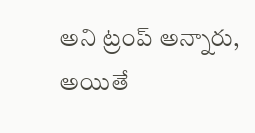అని ట్రంప్‌ అన్నారు, అయితే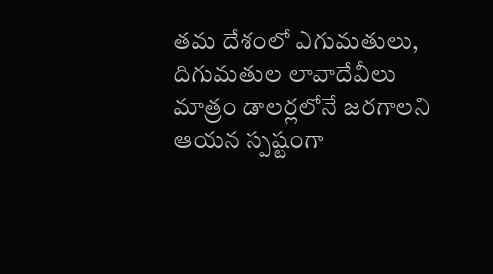తమ దేశంలో ఎగుమతులు, దిగుమతుల లావాదేవీలు మాత్రం డాలర్లలోనే జరగాలని ఆయన స్పష్టంగా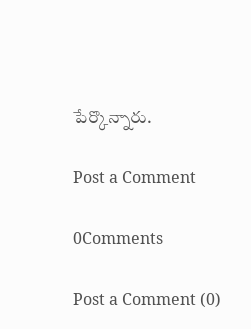పేర్కొన్నారు.

Post a Comment

0Comments

Post a Comment (0)